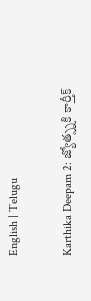English | Telugu

Karthika Deepam 2: జ్యోత్స్నకి కార్తీక్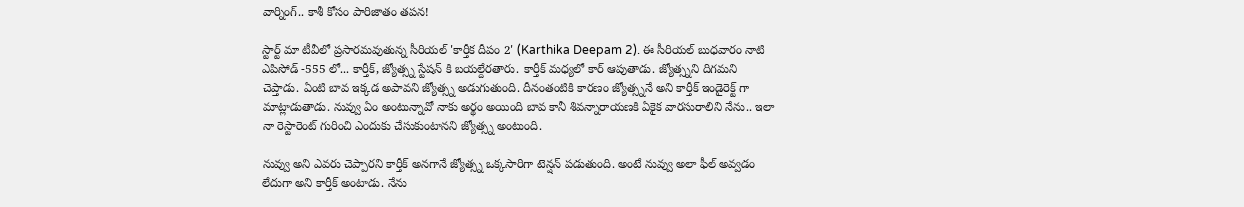వార్నింగ్.. కాశీ కోసం పారిజాతం తపన!

స్టార్ట్ మా టీవీలో ప్రసారమవుతున్న సీరియల్ 'కార్తీక దీపం 2' (Karthika Deepam 2). ఈ సీరియల్ బుధవారం నాటి ఎపిసోడ్ -555 లో... కార్తీక్, జ్యోత్స్న స్టేషన్ కి బయల్దేరతారు. కార్తీక్ మధ్యలో కార్ ఆపుతాడు. జ్యోత్స్నని దిగమని చెప్తాడు. ఏంటి బావ ఇక్కడ అపావని జ్యోత్స్న అడుగుతుంది. దీనంతంటికి కారణం జ్యోత్స్ననే అని కార్తీక్ ఇండైరెక్ట్ గా మాట్లాడుతాడు. నువ్వు ఏం అంటున్నావో నాకు అర్థం అయింది బావ కానీ శివన్నారాయణకి ఏకైక వారసురాలిని నేను.. ఇలా నా రెస్టారెంట్ గురించి ఎందుకు చేసుకుంటానని జ్యోత్స్న అంటుంది.

నువ్వు అని ఎవరు చెప్పారని కార్తీక్ అనగానే జ్యోత్స్న ఒక్కసారిగా టెన్షన్ పడుతుంది. అంటే నువ్వు అలా ఫీల్ అవ్వడం లేదుగా అని కార్తీక్ అంటాడు. నేను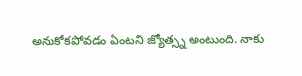అనుకోకపోవడం ఏంటని జ్యోత్స్న అంటుంది. నాకు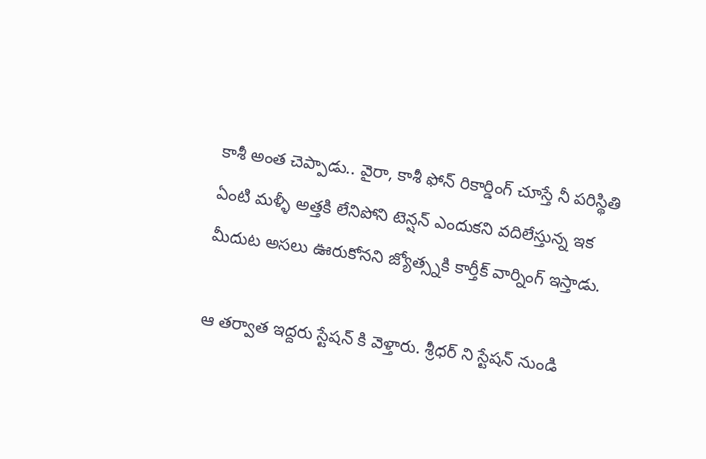కాశీ అంత చెప్పాడు.. వైరా, కాశీ ఫోన్ రికార్డింగ్ చూస్తే నీ పరిస్థితి ఏంటి మళ్ళీ అత్తకి లేనిపోని టెన్షన్ ఎందుకని వదిలేస్తున్న ఇక మీదుట అసలు ఊరుకోనని జ్యోత్స్నకి కార్తీక్ వార్నింగ్ ఇస్తాడు.

ఆ తర్వాత ఇద్దరు స్టేషన్ కి వెళ్తారు. శ్రీధర్ ని స్టేషన్ నుండి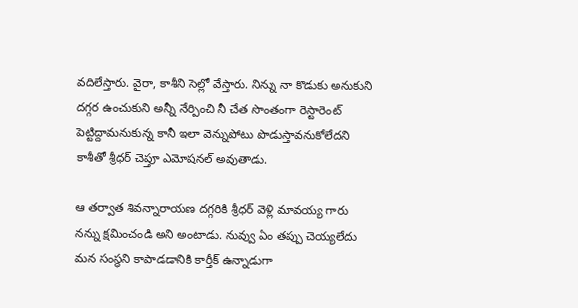వదిలేస్తారు. వైరా, కాశీని సెల్లో వేస్తారు. నిన్ను నా కొడుకు అనుకుని దగ్గర ఉంచుకుని అన్నీ నేర్పించి నీ చేత సొంతంగా రెస్టారెంట్ పెట్టిద్దామనుకున్న కానీ ఇలా వెన్నుపోటు పొడుస్తావనుకోలేదని కాశీతో శ్రీధర్ చెప్తూ ఎమోషనల్ అవుతాడు.

ఆ తర్వాత శివన్నారాయణ దగ్గరికి శ్రీధర్ వెళ్లి మావయ్య గారు నన్ను క్షమించండి అని అంటాడు. నువ్వు ఏం తప్పు చెయ్యలేదు మన సంస్థని కాపాడడానికి కార్తీక్ ఉన్నాడుగా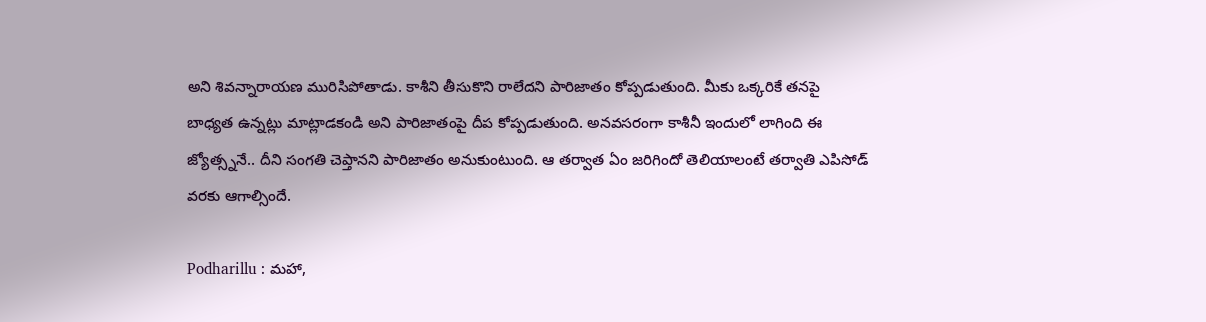అని శివన్నారాయణ మురిసిపోతాడు. కాశీని తీసుకొని రాలేదని పారిజాతం కోప్పడుతుంది. మీకు ఒక్కరికే తనపై బాధ్యత ఉన్నట్లు మాట్లాడకండి అని పారిజాతంపై దీప కోప్పడుతుంది. అనవసరంగా కాశీనీ ఇందులో లాగింది ఈ జ్యోత్స్ననే.. దీని సంగతి చెప్తానని పారిజాతం అనుకుంటుంది. ఆ తర్వాత ఏం జరిగిందో తెలియాలంటే తర్వాతి ఎపిసోడ్ వరకు ఆగాల్సిందే.

Podharillu : మహా,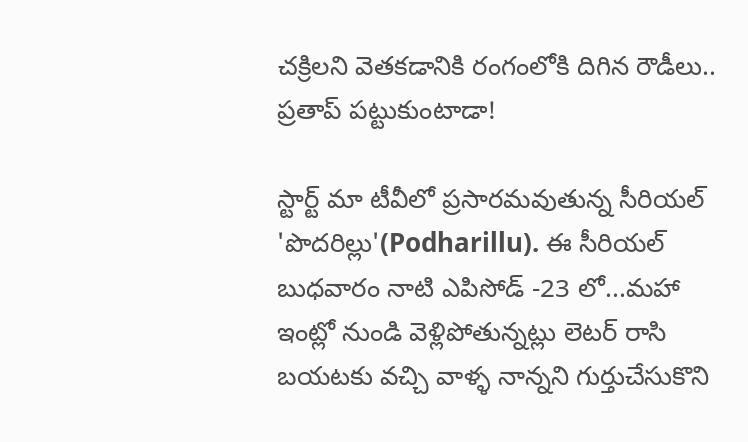చక్రిలని వెతకడానికి రంగంలోకి దిగిన రౌడీలు.. ప్రతాప్ పట్టుకుంటాడా!

స్టార్ట్ మా టీవీలో ప్రసారమవుతున్న సీరియల్ 'పొదరిల్లు'(Podharillu). ఈ సీరియల్ బుధవారం నాటి ఎపిసోడ్ -23 లో...మహా ఇంట్లో నుండి వెళ్లిపోతున్నట్లు లెటర్ రాసి బయటకు వచ్చి వాళ్ళ నాన్నని గుర్తుచేసుకొని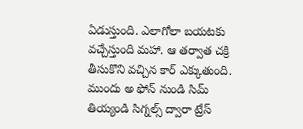ఏడుస్తుంది. ఎలాగోలా బయటకు వచ్చేస్తుంది మహా. ఆ తర్వాత చక్రి తీసుకొని వచ్చిన కార్ ఎక్కుతుంది. ముందు అ ఫోన్ నుండి సిమ్ తియ్యండి సిగ్నల్స్ ద్వారా ట్రేస్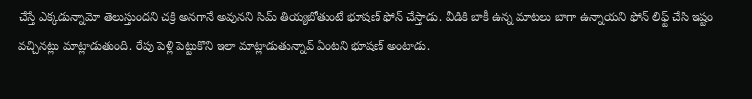చేస్తే ఎక్కడున్నామో తెలుస్తుందని చక్రి అనగానే అవునని సిమ్ తియ్యబోతుంటే భూషణ్ ఫోన్ చేస్తాడు. వీడికి బాకీ ఉన్న మాటలు బాగా ఉన్నాయని ఫోన్ లిఫ్ట్ చేసి ఇష్టం వచ్చినట్లు మాట్లాడుతుంది. రేపు పెళ్లి పెట్టుకొని ఇలా మాట్లాడుతున్నావ్ ఏంటని భూషణ్ అంటాడు.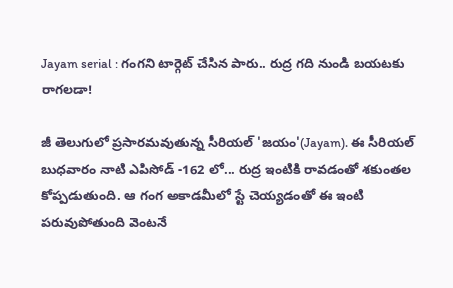Jayam serial : గంగని టార్గెట్ చేసిన పారు.. రుద్ర గది నుండి బయటకు రాగలడా!

జీ తెలుగులో ప్రసారమవుతున్న సీరియల్ 'జయం'(Jayam). ఈ సీరియల్ బుధవారం నాటి ఎపిసోడ్ -162 లో... రుద్ర ఇంటికి రావడంతో శకుంతల కోప్పడుతుంది. ఆ గంగ అకాడమీలో స్టే చెయ్యడంతో ఈ ఇంటి పరువుపోతుంది వెంటనే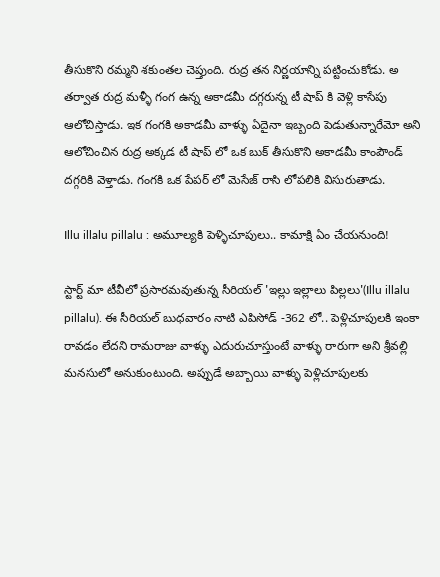తీసుకొని రమ్మని శకుంతల చెప్తుంది. రుద్ర తన నిర్ణయాన్ని పట్టించుకోడు. అ తర్వాత రుద్ర మళ్ళీ గంగ ఉన్న అకాడమీ దగ్గరున్న టీ షాప్ కి వెళ్లి కాసేపు ఆలోచిస్తాడు. ఇక గంగకి అకాడమీ వాళ్ళు ఏదైనా ఇబ్బంది పెడుతున్నారేమో అని ఆలోచించిన రుద్ర అక్కడ టీ షాప్ లో ఒక బుక్ తీసుకొని అకాడమీ కాంపౌండ్ దగ్గరికి వెళ్తాడు. గంగకి ఒక పేపర్ లో మెసేజ్ రాసి లోపలికి విసురుతాడు.

Illu illalu pillalu : అమూల్యకి పెళ్ళిచూపులు.. కామాక్షి ఏం చేయనుంది!

స్టార్ట్ మా టీవీలో ప్రసారమవుతున్న సీరియల్ 'ఇల్లు ఇల్లాలు పిల్లలు'(Illu illalu pillalu). ఈ సీరియల్ బుధవారం నాటి ఎపిసోడ్ -362 లో.. పెళ్లిచూపులకి ఇంకా రావడం లేదని రామరాజు వాళ్ళు ఎదురుచూస్తుంటే వాళ్ళు రారుగా అని శ్రీవల్లి మనసులో అనుకుంటుంది. అప్పుడే అబ్బాయి వాళ్ళు పెళ్లిచూపులకు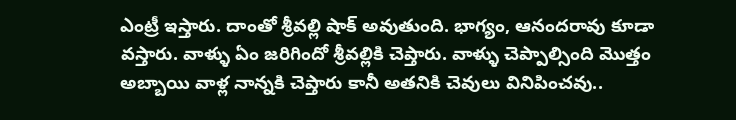ఎంట్రీ ఇస్తారు‌. దాంతో శ్రీవల్లి షాక్ అవుతుంది. భాగ్యం, ఆనందరావు కూడా వస్తారు. వాళ్ళు ఏం జరిగిందో శ్రీవల్లికి చెప్తారు. వాళ్ళు చెప్పాల్సింది మొత్తం అబ్బాయి వాళ్ల నాన్నకి చెప్తారు కానీ అతనికి చెవులు వినిపించవు..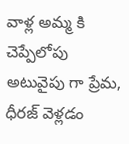వాళ్ల అమ్మ కి చెప్పేలోపు అటువైపు గా ప్రేమ, ధీరజ్ వెళ్లడం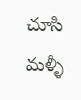చూసి మళ్ళీ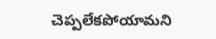చెప్పలేకపోయామని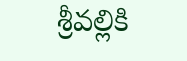శ్రీవల్లికి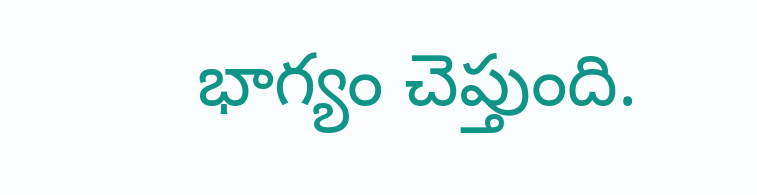భాగ్యం చెప్తుంది.